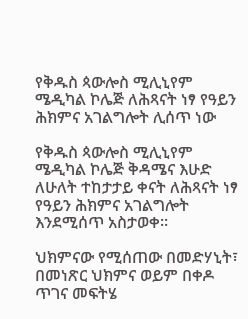የቅዱስ ጳውሎስ ሚሊኒየም ሜዲካል ኮሌጅ ለሕጻናት ነፃ የዓይን ሕክምና አገልግሎት ሊሰጥ ነው

የቅዱስ ጳውሎስ ሚሊኒየም ሜዲካል ኮሌጅ ቅዳሜና እሁድ ለሁለት ተከታታይ ቀናት ለሕጻናት ነፃ የዓይን ሕክምና አገልግሎት እንደሚሰጥ አስታወቀ፡፡

ህክምናው የሚሰጠው በመድሃኒት፣ በመነጽር ህክምና ወይም በቀዶ ጥገና መፍትሄ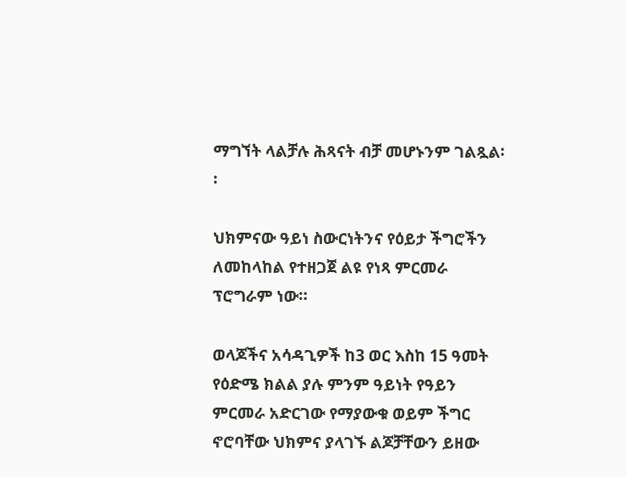ማግኘት ላልቻሉ ሕጻናት ብቻ መሆኑንም ገልጿል፡፡

ህክምናው ዓይነ ስውርነትንና የዕይታ ችግሮችን ለመከላከል የተዘጋጀ ልዩ የነጻ ምርመራ ፕሮግራም ነው።

ወላጆችና አሳዳጊዎች ከ3 ወር እስከ 15 ዓመት የዕድሜ ክልል ያሉ ምንም ዓይነት የዓይን ምርመራ አድርገው የማያውቁ ወይም ችግር ኖሮባቸው ህክምና ያላገኙ ልጆቻቸውን ይዘው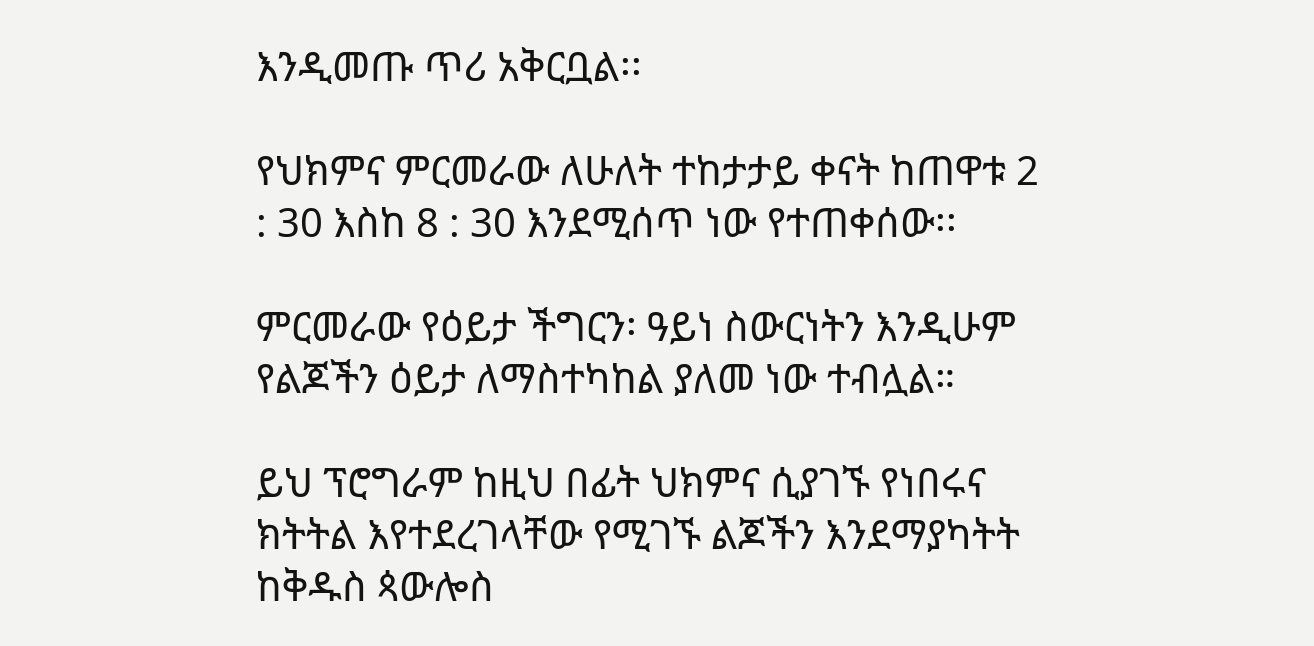እንዲመጡ ጥሪ አቅርቧል፡፡

የህክምና ምርመራው ለሁለት ተከታታይ ቀናት ከጠዋቱ 2 : 30 እስከ 8 : 30 እንደሚሰጥ ነው የተጠቀሰው፡፡

ምርመራው የዕይታ ችግርን፡ ዓይነ ስውርነትን እንዲሁም የልጆችን ዕይታ ለማስተካከል ያለመ ነው ተብሏል።

ይህ ፕሮግራም ከዚህ በፊት ህክምና ሲያገኙ የነበሩና ክትትል እየተደረገላቸው የሚገኙ ልጆችን እንደማያካትት ከቅዱስ ጳውሎስ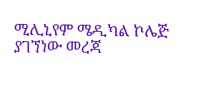ሚሊኒየም ሜዲካል ኮሌጅ ያገኘነው መረጃ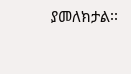ያመለክታል፡፡